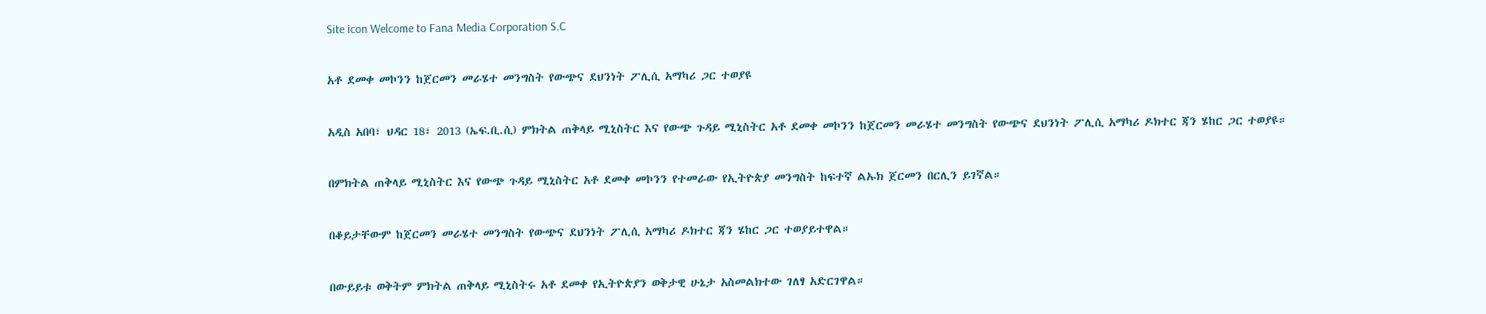Site icon Welcome to Fana Media Corporation S.C

አቶ ደመቀ መኮንን ከጀርመን መራሄተ መንግስት የውጭና ደህንነት ፖሊሲ አማካሪ ጋር ተወያዩ

አዲስ አበባ፣ ህዳር 18፣ 2013 (ኤፍ.ቢ.ሲ) ምክትል ጠቅላይ ሚኒስትር እና የውጭ ጉዳይ ሚኒስትር አቶ ደመቀ መኮንን ከጀርመን መራሄተ መንግስት የውጭና ደህንነት ፖሊሲ አማካሪ ዶክተር ጃን ሄከር ጋር ተወያዩ።

በምክትል ጠቅላይ ሚኒስትር እና የውጭ ጉዳይ ሚኒስትር አቶ ደመቀ መኮንን የተመራው የኢትዮጵያ መንግስት ከፍተኛ ልኡክ ጀርመን በርሊን ይገኛል።

በቆይታቸውም ከጀርመን መራሄተ መንግስት የውጭና ደህንነት ፖሊሲ አማካሪ ዶክተር ጃን ሄከር ጋር ተወያይተዋል።

በውይይቱ ወቅትም ምክትል ጠቅላይ ሚኒስትሩ አቶ ደመቀ የኢትዮጵያን ወቅታዊ ሁኔታ አስመልክተው ገለፃ አድርገዋል።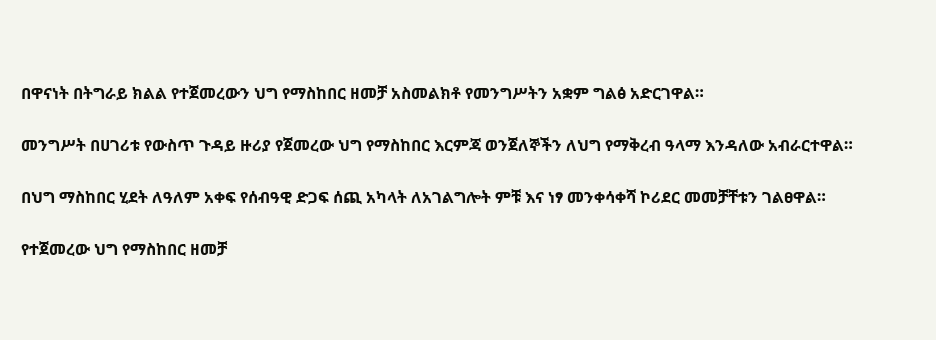በዋናነት በትግራይ ክልል የተጀመረውን ህግ የማስከበር ዘመቻ አስመልክቶ የመንግሥትን አቋም ግልፅ አድርገዋል።

መንግሥት በሀገሪቱ የውስጥ ጉዳይ ዙሪያ የጀመረው ህግ የማስከበር እርምጃ ወንጀለኞችን ለህግ የማቅረብ ዓላማ እንዳለው አብራርተዋል።

በህግ ማስከበር ሂደት ለዓለም አቀፍ የሰብዓዊ ድጋፍ ሰጪ አካላት ለአገልግሎት ምቹ እና ነፃ መንቀሳቀሻ ኮሪደር መመቻቸቱን ገልፀዋል።

የተጀመረው ህግ የማስከበር ዘመቻ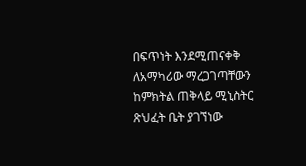በፍጥነት እንደሚጠናቀቅ ለአማካሪው ማረጋገጣቸውን ከምክትል ጠቅላይ ሚኒስትር ጽህፈት ቤት ያገኘነው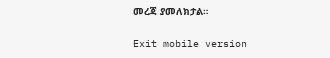መረጃ ያመለክታል።

Exit mobile version